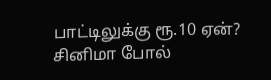பாட்டிலுக்கு ரூ.10 ஏன்? சினிமா போல்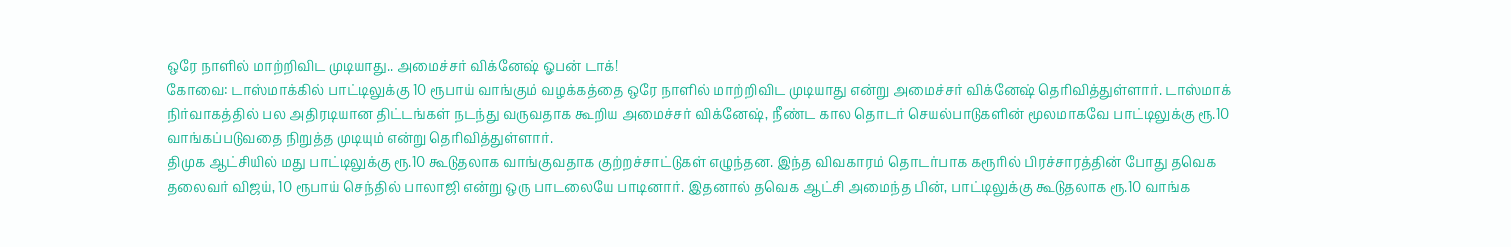ஒரே நாளில் மாற்றிவிட முடியாது.. அமைச்சர் விக்னேஷ் ஓபன் டாக்!
கோவை: டாஸ்மாக்கில் பாட்டிலுக்கு 10 ரூபாய் வாங்கும் வழக்கத்தை ஒரே நாளில் மாற்றிவிட முடியாது என்று அமைச்சர் விக்னேஷ் தெரிவித்துள்ளார். டாஸ்மாக் நிர்வாகத்தில் பல அதிரடியான திட்டங்கள் நடந்து வருவதாக கூறிய அமைச்சர் விக்னேஷ், நீண்ட கால தொடர் செயல்பாடுகளின் மூலமாகவே பாட்டிலுக்கு ரூ.10 வாங்கப்படுவதை நிறுத்த முடியும் என்று தெரிவித்துள்ளார்.
திமுக ஆட்சியில் மது பாட்டிலுக்கு ரூ.10 கூடுதலாக வாங்குவதாக குற்றச்சாட்டுகள் எழுந்தன. இந்த விவகாரம் தொடர்பாக கரூரில் பிரச்சாரத்தின் போது தவெக தலைவர் விஜய், 10 ரூபாய் செந்தில் பாலாஜி என்று ஒரு பாடலையே பாடினார். இதனால் தவெக ஆட்சி அமைந்த பின், பாட்டிலுக்கு கூடுதலாக ரூ.10 வாங்க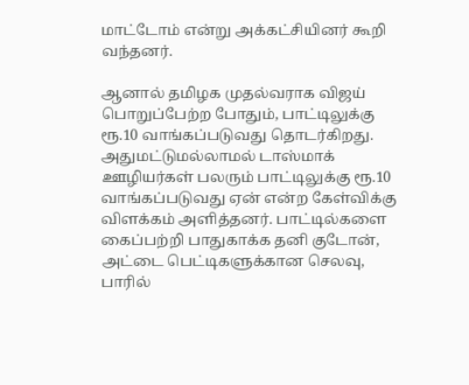மாட்டோம் என்று அக்கட்சியினர் கூறி வந்தனர்.

ஆனால் தமிழக முதல்வராக விஜய் பொறுப்பேற்ற போதும், பாட்டிலுக்கு ரூ.10 வாங்கப்படுவது தொடர்கிறது. அதுமட்டுமல்லாமல் டாஸ்மாக் ஊழியர்கள் பலரும் பாட்டிலுக்கு ரூ.10 வாங்கப்படுவது ஏன் என்ற கேள்விக்கு விளக்கம் அளித்தனர். பாட்டில்களை கைப்பற்றி பாதுகாக்க தனி குடோன், அட்டை பெட்டிகளுக்கான செலவு, பாரில்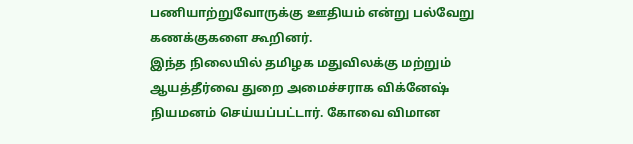பணியாற்றுவோருக்கு ஊதியம் என்று பல்வேறு கணக்குகளை கூறினர்.
இந்த நிலையில் தமிழக மதுவிலக்கு மற்றும் ஆயத்தீர்வை துறை அமைச்சராக விக்னேஷ் நியமனம் செய்யப்பட்டார். கோவை விமான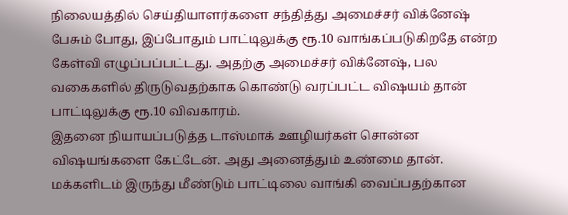நிலையத்தில் செய்தியாளர்களை சந்தித்து அமைச்சர் விக்னேஷ் பேசும் போது, இப்போதும் பாட்டிலுக்கு ரூ.10 வாங்கப்படுகிறதே என்ற கேள்வி எழுப்பப்பட்டது. அதற்கு அமைச்சர் விக்னேஷ், பல வகைகளில் திருடுவதற்காக கொண்டு வரப்பட்ட விஷயம் தான் பாட்டிலுக்கு ரூ.10 விவகாரம்.
இதனை நியாயப்படுத்த டாஸ்மாக் ஊழியர்கள் சொன்ன விஷயங்களை கேட்டேன். அது அனைத்தும் உண்மை தான். மக்களிடம் இருந்து மீண்டும் பாட்டிலை வாங்கி வைப்பதற்கான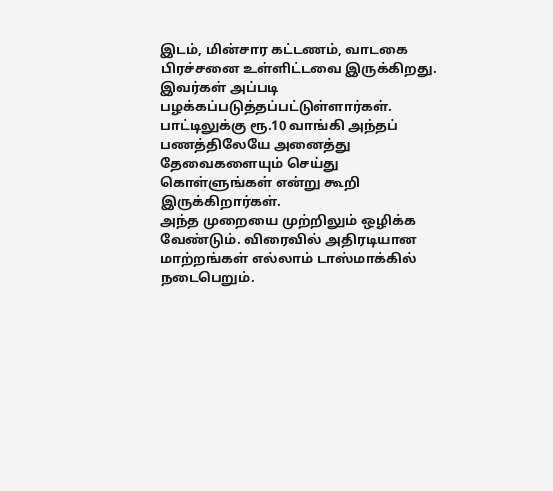இடம், மின்சார கட்டணம், வாடகை பிரச்சனை உள்ளிட்டவை இருக்கிறது. இவர்கள் அப்படி பழக்கப்படுத்தப்பட்டுள்ளார்கள். பாட்டிலுக்கு ரூ.10 வாங்கி அந்தப் பணத்திலேயே அனைத்து தேவைகளையும் செய்து கொள்ளுங்கள் என்று கூறி இருக்கிறார்கள்.
அந்த முறையை முற்றிலும் ஒழிக்க வேண்டும். விரைவில் அதிரடியான மாற்றங்கள் எல்லாம் டாஸ்மாக்கில் நடைபெறும்.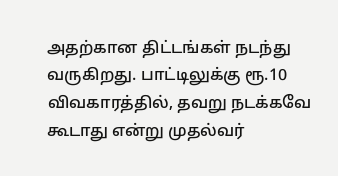அதற்கான திட்டங்கள் நடந்து வருகிறது. பாட்டிலுக்கு ரூ.10 விவகாரத்தில், தவறு நடக்கவே கூடாது என்று முதல்வர்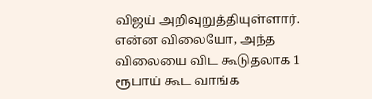விஜய் அறிவுறுத்தியுள்ளார். என்ன விலையோ, அந்த விலையை விட கூடுதலாக 1 ரூபாய் கூட வாங்க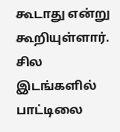கூடாது என்று கூறியுள்ளார்.
சில இடங்களில் பாட்டிலை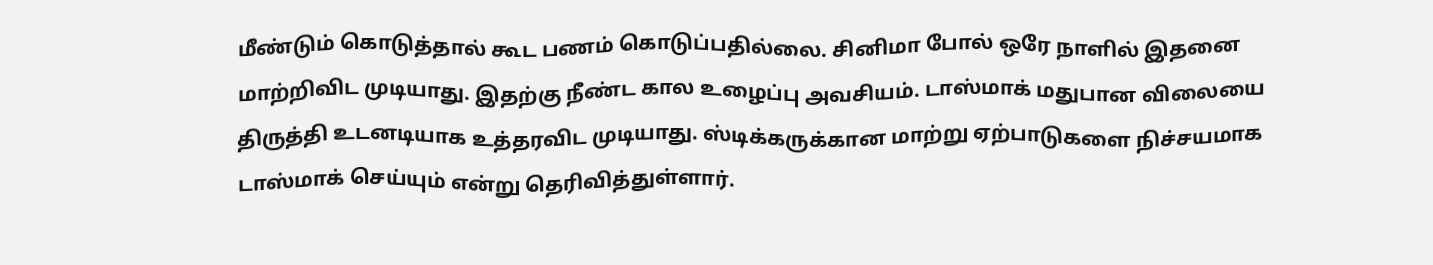மீண்டும் கொடுத்தால் கூட பணம் கொடுப்பதில்லை. சினிமா போல் ஒரே நாளில் இதனை மாற்றிவிட முடியாது. இதற்கு நீண்ட கால உழைப்பு அவசியம். டாஸ்மாக் மதுபான விலையை திருத்தி உடனடியாக உத்தரவிட முடியாது. ஸ்டிக்கருக்கான மாற்று ஏற்பாடுகளை நிச்சயமாக டாஸ்மாக் செய்யும் என்று தெரிவித்துள்ளார்.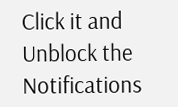Click it and Unblock the Notifications